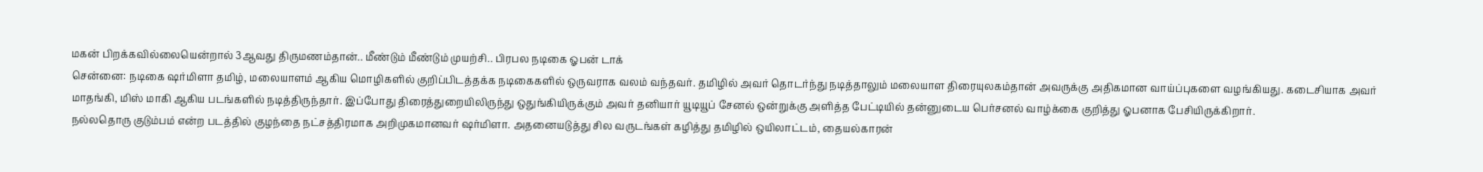மகன் பிறக்கவில்லையென்றால் 3ஆவது திருமணம்தான்.. மீண்டும் மீண்டும் முயற்சி.. பிரபல நடிகை ஓபன் டாக்
சென்னை: நடிகை ஷர்மிளா தமிழ், மலையாளம் ஆகிய மொழிகளில் குறிப்பிடத்தக்க நடிகைகளில் ஒருவராக வலம் வந்தவர். தமிழில் அவர் தொடர்ந்து நடித்தாலும் மலையாள திரையுலகம்தான் அவருக்கு அதிகமான வாய்ப்புகளை வழங்கியது. கடைசியாக அவர் மாதங்கி, மிஸ் மாகி ஆகிய படங்களில் நடித்திருந்தார். இப்போது திரைத்துறையிலிருந்து ஒதுங்கியிருக்கும் அவர் தனியார் யூடியூப் சேனல் ஒன்றுக்கு அளித்த பேட்டியில் தன்னுடைய பெர்சனல் வாழ்க்கை குறித்து ஓபனாக பேசியிருக்கிறார்.
நல்லதொரு குடும்பம் என்ற படத்தில் குழந்தை நட்சத்திரமாக அறிமுகமானவர் ஷர்மிளா. அதனையடுத்து சில வருடங்கள் கழித்து தமிழில் ஒயிலாட்டம், தையல்காரன்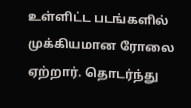உள்ளிட்ட படங்களில் முக்கியமான ரோலை ஏற்றார். தொடர்ந்து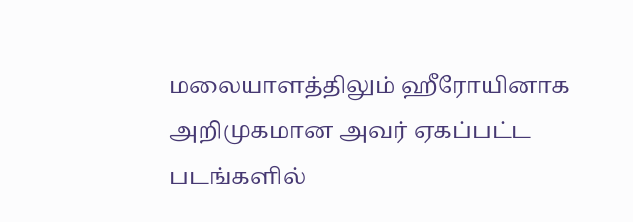மலையாளத்திலும் ஹீரோயினாக அறிமுகமான அவர் ஏகப்பட்ட படங்களில்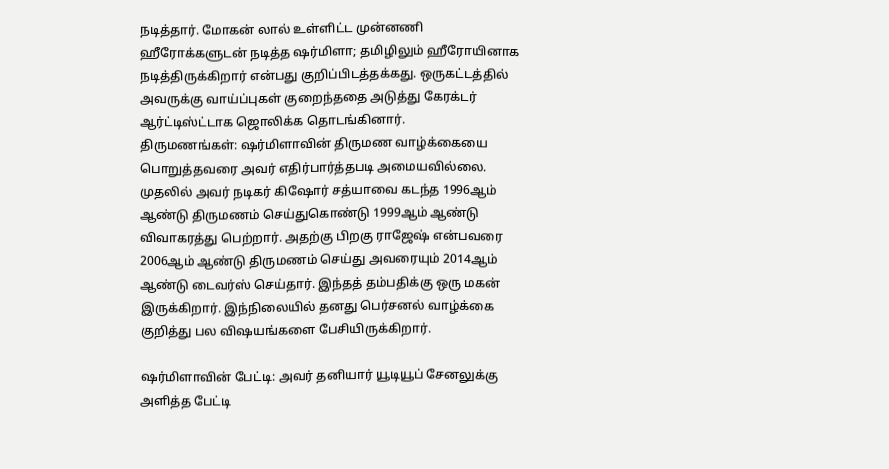நடித்தார். மோகன் லால் உள்ளிட்ட முன்னணி ஹீரோக்களுடன் நடித்த ஷர்மிளா; தமிழிலும் ஹீரோயினாக நடித்திருக்கிறார் என்பது குறிப்பிடத்தக்கது. ஒருகட்டத்தில் அவருக்கு வாய்ப்புகள் குறைந்ததை அடுத்து கேரக்டர் ஆர்ட்டிஸ்ட்டாக ஜொலிக்க தொடங்கினார்.
திருமணங்கள்: ஷர்மிளாவின் திருமண வாழ்க்கையை பொறுத்தவரை அவர் எதிர்பார்த்தபடி அமையவில்லை. முதலில் அவர் நடிகர் கிஷோர் சத்யாவை கடந்த 1996ஆம் ஆண்டு திருமணம் செய்துகொண்டு 1999ஆம் ஆண்டு விவாகரத்து பெற்றார். அதற்கு பிறகு ராஜேஷ் என்பவரை 2006ஆம் ஆண்டு திருமணம் செய்து அவரையும் 2014ஆம் ஆண்டு டைவர்ஸ் செய்தார். இந்தத் தம்பதிக்கு ஒரு மகன் இருக்கிறார். இந்நிலையில் தனது பெர்சனல் வாழ்க்கை குறித்து பல விஷயங்களை பேசியிருக்கிறார்.

ஷர்மிளாவின் பேட்டி: அவர் தனியார் யூடியூப் சேனலுக்கு அளித்த பேட்டி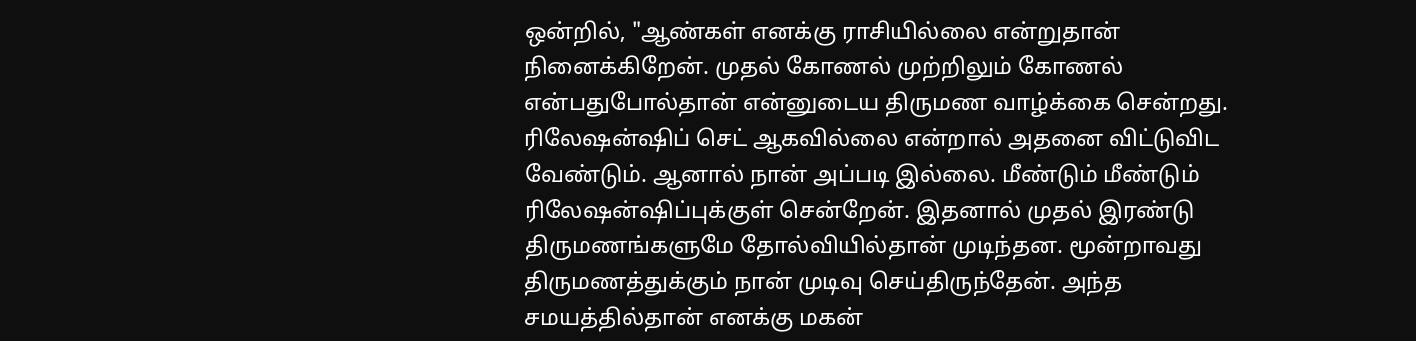ஒன்றில், "ஆண்கள் எனக்கு ராசியில்லை என்றுதான் நினைக்கிறேன். முதல் கோணல் முற்றிலும் கோணல் என்பதுபோல்தான் என்னுடைய திருமண வாழ்க்கை சென்றது. ரிலேஷன்ஷிப் செட் ஆகவில்லை என்றால் அதனை விட்டுவிட வேண்டும். ஆனால் நான் அப்படி இல்லை. மீண்டும் மீண்டும் ரிலேஷன்ஷிப்புக்குள் சென்றேன். இதனால் முதல் இரண்டு திருமணங்களுமே தோல்வியில்தான் முடிந்தன. மூன்றாவது திருமணத்துக்கும் நான் முடிவு செய்திருந்தேன். அந்த சமயத்தில்தான் எனக்கு மகன்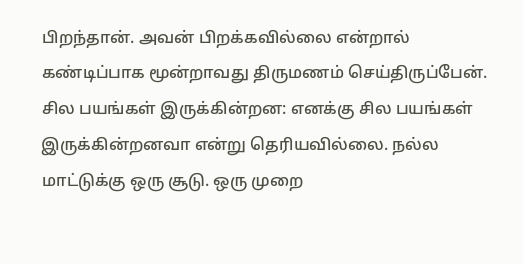பிறந்தான். அவன் பிறக்கவில்லை என்றால் கண்டிப்பாக மூன்றாவது திருமணம் செய்திருப்பேன்.
சில பயங்கள் இருக்கின்றன: எனக்கு சில பயங்கள் இருக்கின்றனவா என்று தெரியவில்லை. நல்ல மாட்டுக்கு ஒரு சூடு. ஒரு முறை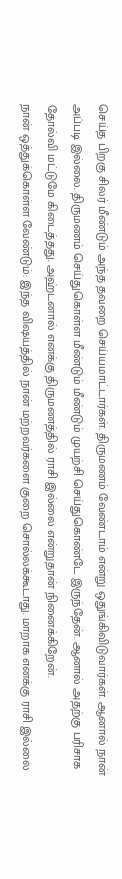செய்த பிறகு சிலர் மீண்டும் அந்த தவறை செய்யமாட்டார்கள். திருமணம் வேண்டாம் என்று ஒதுங்கிவிடுவார்கள். ஆனால் நான் அப்படி இல்லை. திருமணம் செய்துகொள்ள மீண்டும் மீண்டும் முயற்சி செய்துகொண்டே இருந்தேன். ஆனால் அதற்கு பரிசாக தோல்வி மட்டுமே கிடைத்தது. அஹ்டனால் எனக்கு திருமணத்தில் ராசி இல்லை என்றுதான் நினைக்கிறேன்.
நான் ஒத்துக்கொள்ள வேண்டும்: இந்த விஷயத்தில் நான் மற்றவர்களை குறை சொல்லக்கூடாது. மாறாக எனக்கு ராசி இல்லை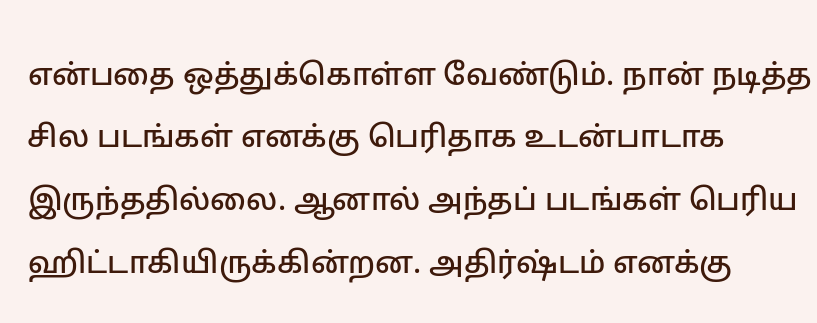என்பதை ஒத்துக்கொள்ள வேண்டும். நான் நடித்த சில படங்கள் எனக்கு பெரிதாக உடன்பாடாக இருந்ததில்லை. ஆனால் அந்தப் படங்கள் பெரிய ஹிட்டாகியிருக்கின்றன. அதிர்ஷ்டம் எனக்கு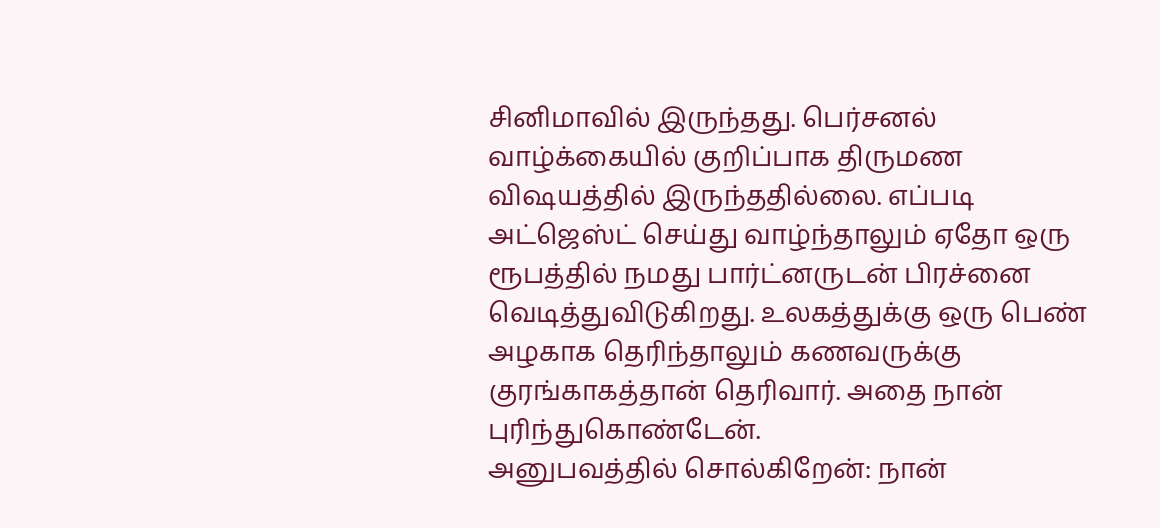சினிமாவில் இருந்தது. பெர்சனல் வாழ்க்கையில் குறிப்பாக திருமண விஷயத்தில் இருந்ததில்லை. எப்படி அட்ஜெஸ்ட் செய்து வாழ்ந்தாலும் ஏதோ ஒரு ரூபத்தில் நமது பார்ட்னருடன் பிரச்னை வெடித்துவிடுகிறது. உலகத்துக்கு ஒரு பெண் அழகாக தெரிந்தாலும் கணவருக்கு குரங்காகத்தான் தெரிவார். அதை நான் புரிந்துகொண்டேன்.
அனுபவத்தில் சொல்கிறேன்: நான்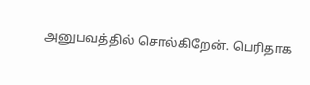அனுபவத்தில் சொல்கிறேன். பெரிதாக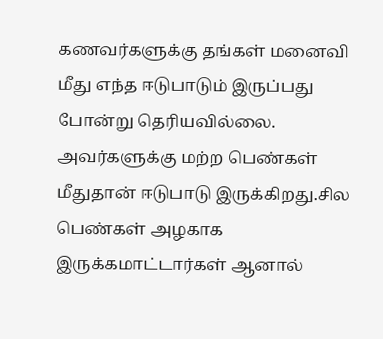கணவர்களுக்கு தங்கள் மனைவி மீது எந்த ஈடுபாடும் இருப்பது போன்று தெரியவில்லை. அவர்களுக்கு மற்ற பெண்கள் மீதுதான் ஈடுபாடு இருக்கிறது.சில பெண்கள் அழகாக இருக்கமாட்டார்கள் ஆனால்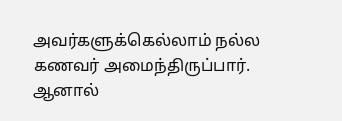அவர்களுக்கெல்லாம் நல்ல கணவர் அமைந்திருப்பார். ஆனால்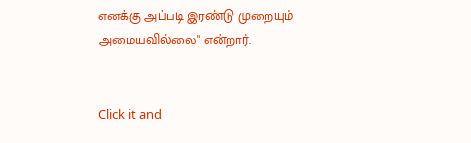எனக்கு அப்படி இரண்டு முறையும் அமையவில்லை" என்றார்.


Click it and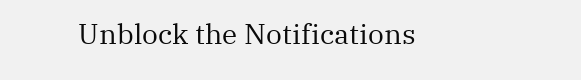Unblock the Notifications